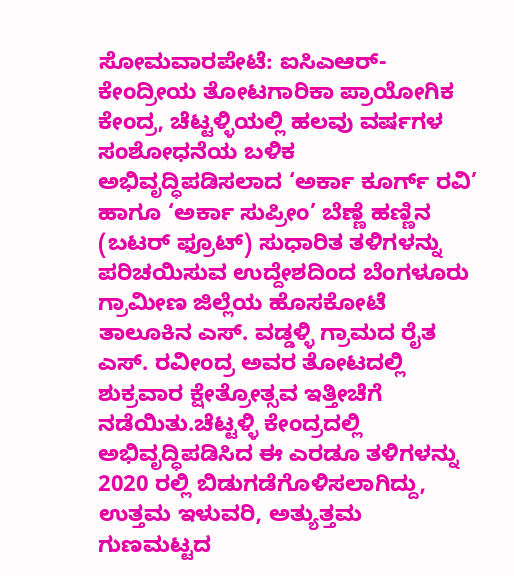ಸೋಮವಾರಪೇಟೆ: ಐಸಿಎಆರ್-ಕೇಂದ್ರೀಯ ತೋಟಗಾರಿಕಾ ಪ್ರಾಯೋಗಿಕ ಕೇಂದ್ರ, ಚೆಟ್ಟಳ್ಳಿಯಲ್ಲಿ ಹಲವು ವರ್ಷಗಳ ಸಂಶೋಧನೆಯ ಬಳಿಕ ಅಭಿವೃದ್ಧಿಪಡಿಸಲಾದ ‘ಅರ್ಕಾ ಕೂರ್ಗ್ ರವಿ’ ಹಾಗೂ ‘ಅರ್ಕಾ ಸುಪ್ರೀಂ’ ಬೆಣ್ಣೆ ಹಣ್ಣಿನ (ಬಟರ್ ಫ್ರೂಟ್) ಸುಧಾರಿತ ತಳಿಗಳನ್ನು ಪರಿಚಯಿಸುವ ಉದ್ದೇಶದಿಂದ ಬೆಂಗಳೂರು ಗ್ರಾಮೀಣ ಜಿಲ್ಲೆಯ ಹೊಸಕೋಟೆ ತಾಲೂಕಿನ ಎಸ್. ವಡ್ಡಳ್ಳಿ ಗ್ರಾಮದ ರೈತ ಎಸ್. ರವೀಂದ್ರ ಅವರ ತೋಟದಲ್ಲಿ ಶುಕ್ರವಾರ ಕ್ಷೇತ್ರೋತ್ಸವ ಇತ್ತೀಚೆಗೆ ನಡೆಯಿತು.ಚೆಟ್ಟಳ್ಳಿ ಕೇಂದ್ರದಲ್ಲಿ ಅಭಿವೃದ್ಧಿಪಡಿಸಿದ ಈ ಎರಡೂ ತಳಿಗಳನ್ನು 2020 ರಲ್ಲಿ ಬಿಡುಗಡೆಗೊಳಿಸಲಾಗಿದ್ದು, ಉತ್ತಮ ಇಳುವರಿ, ಅತ್ಯುತ್ತಮ ಗುಣಮಟ್ಟದ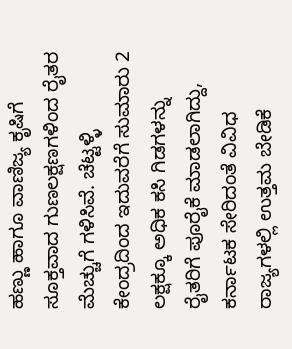ಹಣ್ಣು ಹಾಗೂ ವಾಣಿಜ್ಯ ಕೃಷಿಗೆ ಸೂಕ್ತವಾದ ಗುಣಲಕ್ಷಣಗಳಿಂದ ರೈತರ ಮೆಚ್ಚುಗೆ ಗಳಿಸಿವೆ. ಚೆಟ್ಟಳ್ಳಿ ಕೇಂದ್ರದಿಂದ ಇದುವರೆಗೆ ಸುಮಾರು 2 ಲಕ್ಷಕ್ಕೂ ಅಧಿಕ ಕಸಿ ಗಿಡಗಳನ್ನು ರೈತರಿಗೆ ಪೂರೈಕೆ ಮಾಡಲಾಗಿದ್ದು, ಕರ್ನಾಟಕ ಸೇರಿದಂತೆ ವಿವಿಧ ರಾಜ್ಯಗಳಲ್ಲಿ ಉತ್ತಮ ಬೇಡಿಕೆ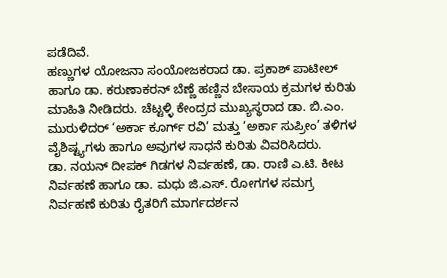ಪಡೆದಿವೆ.
ಹಣ್ಣುಗಳ ಯೋಜನಾ ಸಂಯೋಜಕರಾದ ಡಾ. ಪ್ರಕಾಶ್ ಪಾಟೀಲ್ ಹಾಗೂ ಡಾ. ಕರುಣಾಕರನ್ ಬೆಣ್ಣೆ ಹಣ್ಣಿನ ಬೇಸಾಯ ಕ್ರಮಗಳ ಕುರಿತು ಮಾಹಿತಿ ನೀಡಿದರು. ಚೆಟ್ಟಳ್ಳಿ ಕೇಂದ್ರದ ಮುಖ್ಯಸ್ಥರಾದ ಡಾ. ಬಿ.ಎಂ. ಮುರುಳಿದರ್ ‘ಅರ್ಕಾ ಕೂರ್ಗ್ ರವಿ’ ಮತ್ತು ‘ಅರ್ಕಾ ಸುಪ್ರೀಂ’ ತಳಿಗಳ ವೈಶಿಷ್ಟ್ಯಗಳು ಹಾಗೂ ಅವುಗಳ ಸಾಧನೆ ಕುರಿತು ವಿವರಿಸಿದರು.
ಡಾ. ನಯನ್ ದೀಪಕ್ ಗಿಡಗಳ ನಿರ್ವಹಣೆ, ಡಾ. ರಾಣಿ ಎ.ಟಿ. ಕೀಟ ನಿರ್ವಹಣೆ ಹಾಗೂ ಡಾ. ಮಧು ಜಿ.ಎಸ್. ರೋಗಗಳ ಸಮಗ್ರ ನಿರ್ವಹಣೆ ಕುರಿತು ರೈತರಿಗೆ ಮಾರ್ಗದರ್ಶನ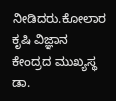ನೀಡಿದರು.ಕೋಲಾರ ಕೃಷಿ ವಿಜ್ಞಾನ ಕೇಂದ್ರದ ಮುಖ್ಯಸ್ಥ ಡಾ.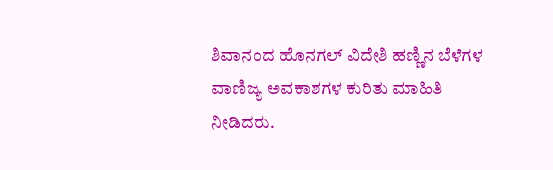ಶಿವಾನಂದ ಹೊನಗಲ್ ವಿದೇಶಿ ಹಣ್ಣಿನ ಬೆಳೆಗಳ ವಾಣಿಜ್ಯ ಅವಕಾಶಗಳ ಕುರಿತು ಮಾಹಿತಿ ನೀಡಿದರು.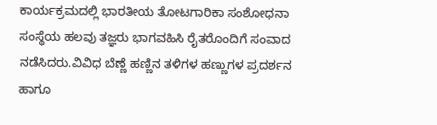ಕಾರ್ಯಕ್ರಮದಲ್ಲಿ ಭಾರತೀಯ ತೋಟಗಾರಿಕಾ ಸಂಶೋಧನಾ ಸಂಸ್ಥೆಯ ಹಲವು ತಜ್ಞರು ಭಾಗವಹಿಸಿ ರೈತರೊಂದಿಗೆ ಸಂವಾದ ನಡೆಸಿದರು.ವಿವಿಧ ಬೆಣ್ಣೆ ಹಣ್ಣಿನ ತಳಿಗಳ ಹಣ್ಣುಗಳ ಪ್ರದರ್ಶನ ಹಾಗೂ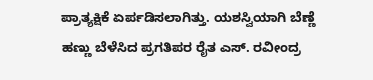ಪ್ರಾತ್ಯಕ್ಷಿಕೆ ಏರ್ಪಡಿಸಲಾಗಿತ್ತು. ಯಶಸ್ವಿಯಾಗಿ ಬೆಣ್ಣೆ ಹಣ್ಣು ಬೆಳೆಸಿದ ಪ್ರಗತಿಪರ ರೈತ ಎಸ್. ರವೀಂದ್ರ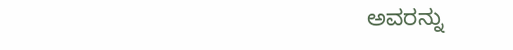ಅವರನ್ನು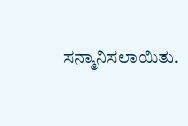ಸನ್ಮಾನಿಸಲಾಯಿತು.